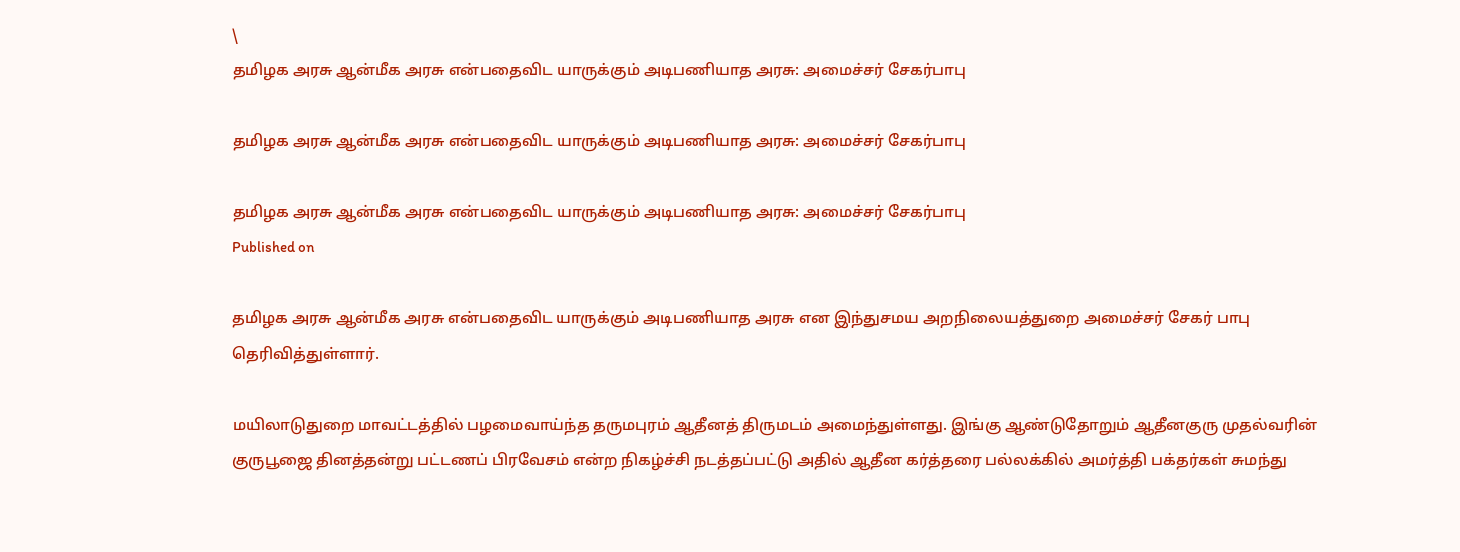\
தமிழக அரசு ஆன்மீக அரசு என்பதைவிட யாருக்கும் அடிபணியாத அரசு: அமைச்சர் சேகர்பாபு

தமிழக அரசு ஆன்மீக அரசு என்பதைவிட யாருக்கும் அடிபணியாத அரசு: அமைச்சர் சேகர்பாபு

தமிழக அரசு ஆன்மீக அரசு என்பதைவிட யாருக்கும் அடிபணியாத அரசு: அமைச்சர் சேகர்பாபு
Published on

தமிழக அரசு ஆன்மீக அரசு என்பதைவிட யாருக்கும் அடிபணியாத அரசு என இந்துசமய அறநிலையத்துறை அமைச்சர் சேகர் பாபு தெரிவித்துள்ளார்.

மயிலாடுதுறை மாவட்டத்தில் பழமைவாய்ந்த தருமபுரம் ஆதீனத் திருமடம் அமைந்துள்ளது. இங்கு ஆண்டுதோறும் ஆதீனகுரு முதல்வரின் குருபூஜை தினத்தன்று பட்டணப் பிரவேசம் என்ற நிகழ்ச்சி நடத்தப்பட்டு அதில் ஆதீன கர்த்தரை பல்லக்கில் அமர்த்தி பக்தர்கள் சுமந்து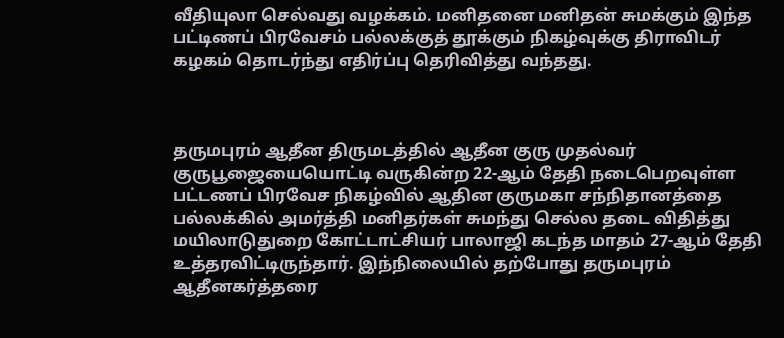வீதியுலா செல்வது வழக்கம். மனிதனை மனிதன் சுமக்கும் இந்த பட்டிணப் பிரவேசம் பல்லக்குத் தூக்கும் நிகழ்வுக்கு திராவிடர் கழகம் தொடர்ந்து எதிர்ப்பு தெரிவித்து வந்தது.



தருமபுரம் ஆதீன திருமடத்தில் ஆதீன குரு முதல்வர் குருபூஜையையொட்டி வருகின்ற 22-ஆம் தேதி நடைபெறவுள்ள பட்டணப் பிரவேச நிகழ்வில் ஆதின குருமகா சந்நிதானத்தை பல்லக்கில் அமர்த்தி மனிதர்கள் சுமந்து செல்ல தடை விதித்து மயிலாடுதுறை கோட்டாட்சியர் பாலாஜி கடந்த மாதம் 27-ஆம் தேதி உத்தரவிட்டிருந்தார். இந்நிலையில் தற்போது தருமபுரம் ஆதீனகர்த்தரை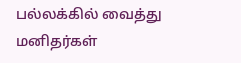பல்லக்கில் வைத்து மனிதர்கள்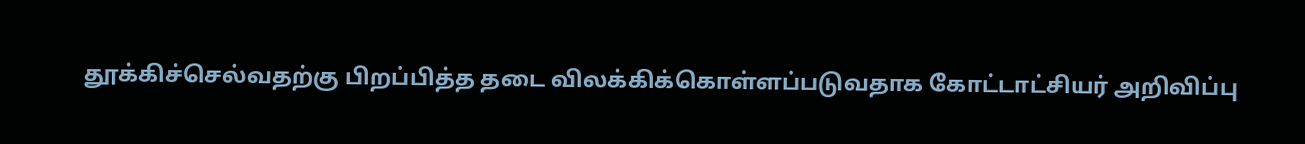தூக்கிச்செல்வதற்கு பிறப்பித்த தடை விலக்கிக்கொள்ளப்படுவதாக கோட்டாட்சியர் அறிவிப்பு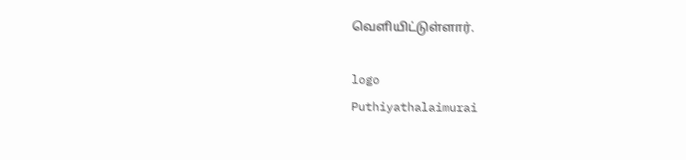வெளியிட்டுள்ளார்.

logo
Puthiyathalaimurai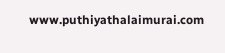www.puthiyathalaimurai.com